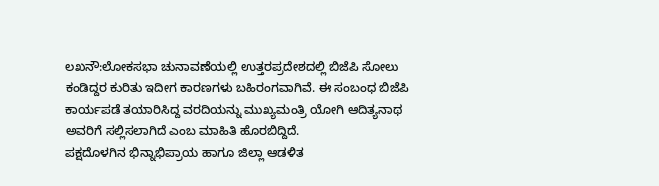ಲಖನೌ:ಲೋಕಸಭಾ ಚುನಾವಣೆಯಲ್ಲಿ ಉತ್ತರಪ್ರದೇಶದಲ್ಲಿ ಬಿಜೆಪಿ ಸೋಲು ಕಂಡಿದ್ದರ ಕುರಿತು ಇದೀಗ ಕಾರಣಗಳು ಬಹಿರಂಗವಾಗಿವೆ. ಈ ಸಂಬಂಧ ಬಿಜೆಪಿ ಕಾರ್ಯಪಡೆ ತಯಾರಿಸಿದ್ದ ವರದಿಯನ್ನು ಮುಖ್ಯಮಂತ್ರಿ ಯೋಗಿ ಆದಿತ್ಯನಾಥ ಅವರಿಗೆ ಸಲ್ಲಿಸಲಾಗಿದೆ ಎಂಬ ಮಾಹಿತಿ ಹೊರಬಿದ್ದಿದೆ.
ಪಕ್ಷದೊಳಗಿನ ಭಿನ್ನಾಭಿಪ್ರಾಯ ಹಾಗೂ ಜಿಲ್ಲಾ ಆಡಳಿತ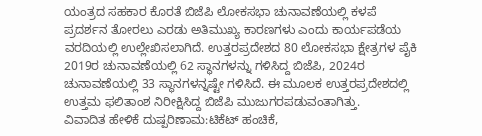ಯಂತ್ರದ ಸಹಕಾರ ಕೊರತೆ ಬಿಜೆಪಿ ಲೋಕಸಭಾ ಚುನಾವಣೆಯಲ್ಲಿ ಕಳಪೆ ಪ್ರದರ್ಶನ ತೋರಲು ಎರಡು ಅತಿಮುಖ್ಯ ಕಾರಣಗಳು ಎಂದು ಕಾರ್ಯಪಡೆಯ ವರದಿಯಲ್ಲಿ ಉಲ್ಲೇಖಿಸಲಾಗಿದೆ. ಉತ್ತರಪ್ರದೇಶದ 80 ಲೋಕಸಭಾ ಕ್ಷೇತ್ರಗಳ ಪೈಕಿ 2019ರ ಚುನಾವಣೆಯಲ್ಲಿ 62 ಸ್ಥಾನಗಳನ್ನು ಗಳಿಸಿದ್ದ ಬಿಜೆಪಿ, 2024ರ ಚುನಾವಣೆಯಲ್ಲಿ 33 ಸ್ಥಾನಗಳನ್ನಷ್ಟೇ ಗಳಿಸಿದೆ. ಈ ಮೂಲಕ ಉತ್ತರಪ್ರದೇಶದಲ್ಲಿ ಉತ್ತಮ ಫಲಿತಾಂಶ ನಿರೀಕ್ಷಿಸಿದ್ದ ಬಿಜೆಪಿ ಮುಜುಗರಪಡುವಂತಾಗಿತ್ತು.
ವಿವಾದಿತ ಹೇಳಿಕೆ ದುಷ್ಪರಿಣಾಮ:ಟಿಕೆಟ್ ಹಂಚಿಕೆ,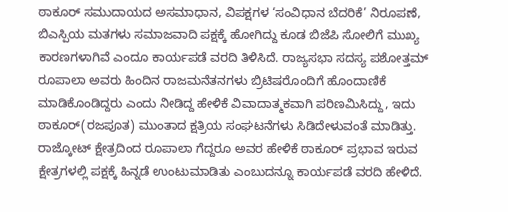ಠಾಕೂರ್ ಸಮುದಾಯದ ಅಸಮಾಧಾನ, ವಿಪಕ್ಷಗಳ ‘ಸಂವಿಧಾನ ಬೆದರಿಕೆ’ ನಿರೂಪಣೆ, ಬಿಎಸ್ಪಿಯ ಮತಗಳು ಸಮಾಜವಾದಿ ಪಕ್ಷಕ್ಕೆ ಹೋಗಿದ್ದು ಕೂಡ ಬಿಜೆಪಿ ಸೋಲಿಗೆ ಮುಖ್ಯ ಕಾರಣಗಳಾಗಿವೆ ಎಂದೂ ಕಾರ್ಯಪಡೆ ವರದಿ ತಿಳಿಸಿದೆ. ರಾಜ್ಯಸಭಾ ಸದಸ್ಯ ಪಶೋತ್ತಮ್ ರೂಪಾಲಾ ಅವರು ಹಿಂದಿನ ರಾಜಮನೆತನಗಳು ಬ್ರಿಟಿಷರೊಂದಿಗೆ ಹೊಂದಾಣಿಕೆ ಮಾಡಿಕೊಂಡಿದ್ದರು ಎಂದು ನೀಡಿದ್ದ ಹೇಳಿಕೆ ವಿವಾದಾತ್ಮಕವಾಗಿ ಪರಿಣಮಿಸಿದ್ದು, ಇದು ಠಾಕೂರ್(ರಜಪೂತ) ಮುಂತಾದ ಕ್ಷತ್ರಿಯ ಸಂಘಟನೆಗಳು ಸಿಡಿದೇಳುವಂತೆ ಮಾಡಿತ್ತು. ರಾಜ್ಕೋಟ್ ಕ್ಷೇತ್ರದಿಂದ ರೂಪಾಲಾ ಗೆದ್ದರೂ ಅವರ ಹೇಳಿಕೆ ಠಾಕೂರ್ ಪ್ರಭಾವ ಇರುವ ಕ್ಷೇತ್ರಗಳಲ್ಲಿ ಪಕ್ಷಕ್ಕೆ ಹಿನ್ನಡೆ ಉಂಟುಮಾಡಿತು ಎಂಬುದನ್ನೂ ಕಾರ್ಯಪಡೆ ವರದಿ ಹೇಳಿದೆ.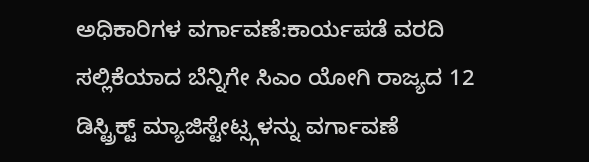ಅಧಿಕಾರಿಗಳ ವರ್ಗಾವಣೆ:ಕಾರ್ಯಪಡೆ ವರದಿ ಸಲ್ಲಿಕೆಯಾದ ಬೆನ್ನಿಗೇ ಸಿಎಂ ಯೋಗಿ ರಾಜ್ಯದ 12 ಡಿಸ್ಟ್ರಿಕ್ಟ್ ಮ್ಯಾಜಿಸ್ಟೇಟ್ಸ್ಗಳನ್ನು ವರ್ಗಾವಣೆ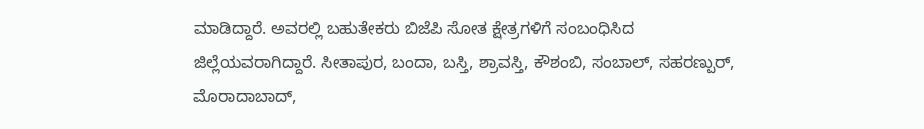ಮಾಡಿದ್ದಾರೆ. ಅವರಲ್ಲಿ ಬಹುತೇಕರು ಬಿಜೆಪಿ ಸೋತ ಕ್ಷೇತ್ರಗಳಿಗೆ ಸಂಬಂಧಿಸಿದ ಜಿಲ್ಲೆಯವರಾಗಿದ್ದಾರೆ. ಸೀತಾಪುರ, ಬಂದಾ, ಬಸ್ತಿ, ಶ್ರಾವಸ್ತಿ, ಕೌಶಂಬಿ, ಸಂಬಾಲ್, ಸಹರಣ್ಪುರ್, ಮೊರಾದಾಬಾದ್,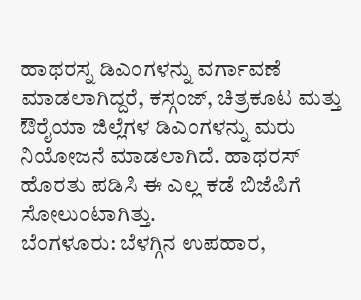ಹಾಥರಸ್ನ ಡಿಎಂಗಳನ್ನು ವರ್ಗಾವಣೆ ಮಾಡಲಾಗಿದ್ದರೆ, ಕಸ್ಗಂಜ್, ಚಿತ್ರಕೂಟ ಮತ್ತು ಔರೈಯಾ ಜಿಲ್ಲೆಗಳ ಡಿಎಂಗಳನ್ನು ಮರು ನಿಯೋಜನೆ ಮಾಡಲಾಗಿದೆ. ಹಾಥರಸ್ ಹೊರತು ಪಡಿಸಿ ಈ ಎಲ್ಲ ಕಡೆ ಬಿಜೆಪಿಗೆ ಸೋಲುಂಟಾಗಿತ್ತು.
ಬೆಂಗಳೂರು: ಬೆಳಗ್ಗಿನ ಉಪಹಾರ,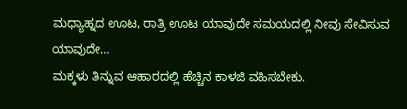ಮಧ್ಯಾಹ್ನದ ಊಟ, ರಾತ್ರಿ ಊಟ ಯಾವುದೇ ಸಮಯದಲ್ಲಿ ನೀವು ಸೇವಿಸುವ ಯಾವುದೇ…
ಮಕ್ಕಳು ತಿನ್ನುವ ಆಹಾರದಲ್ಲಿ ಹೆಚ್ಚಿನ ಕಾಳಜಿ ವಹಿಸಬೇಕು.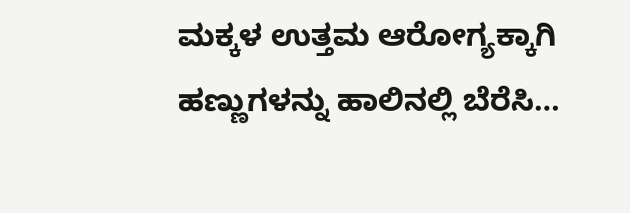ಮಕ್ಕಳ ಉತ್ತಮ ಆರೋಗ್ಯಕ್ಕಾಗಿ ಹಣ್ಣುಗಳನ್ನು ಹಾಲಿನಲ್ಲಿ ಬೆರೆಸಿ…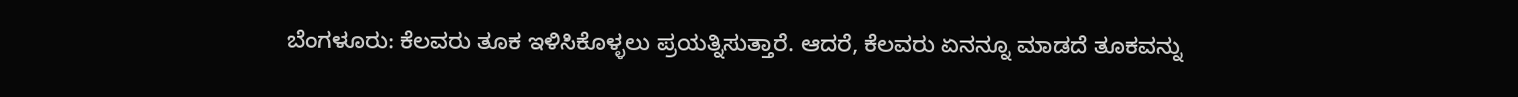ಬೆಂಗಳೂರು: ಕೆಲವರು ತೂಕ ಇಳಿಸಿಕೊಳ್ಳಲು ಪ್ರಯತ್ನಿಸುತ್ತಾರೆ. ಆದರೆ, ಕೆಲವರು ಏನನ್ನೂ ಮಾಡದೆ ತೂಕವನ್ನು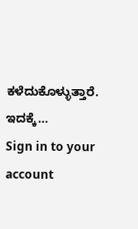ಕಳೆದುಕೊಳ್ಳುತ್ತಾರೆ. ಇದಕ್ಕೆ…
Sign in to your account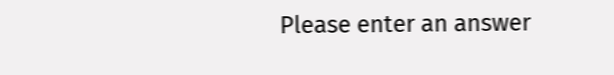Please enter an answer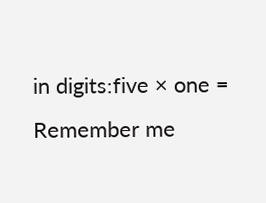in digits:five × one =
Remember me